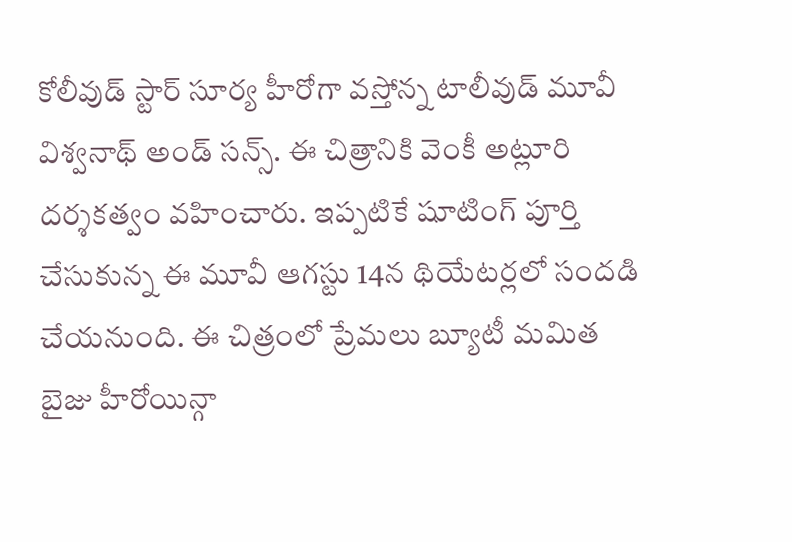కోలీవుడ్ స్టార్ సూర్య హీరోగా వస్తోన్న టాలీవుడ్ మూవీ విశ్వనాథ్ అండ్ సన్స్. ఈ చిత్రానికి వెంకీ అట్లూరి దర్శకత్వం వహించారు. ఇప్పటికే షూటింగ్ పూర్తి చేసుకున్న ఈ మూవీ ఆగస్టు 14న థియేటర్లలో సందడి చేయనుంది. ఈ చిత్రంలో ప్రేమలు బ్యూటీ మమిత బైజు హీరోయిన్గా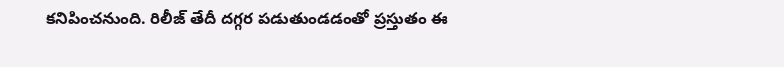కనిపించనుంది. రిలీజ్ తేదీ దగ్గర పడుతుండడంతో ప్రస్తుతం ఈ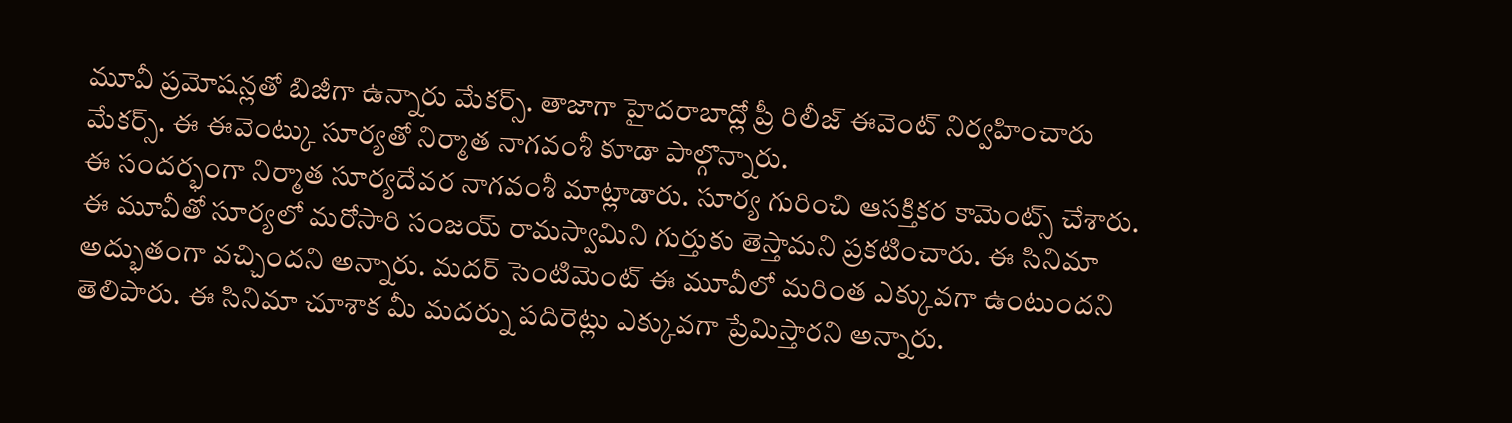మూవీ ప్రమోషన్లతో బిజీగా ఉన్నారు మేకర్స్. తాజాగా హైదరాబాద్లో ప్రీ రిలీజ్ ఈవెంట్ నిర్వహించారు మేకర్స్. ఈ ఈవెంట్కు సూర్యతో నిర్మాత నాగవంశీ కూడా పాల్గొన్నారు.
ఈ సందర్భంగా నిర్మాత సూర్యదేవర నాగవంశీ మాట్లాడారు. సూర్య గురించి ఆసక్తికర కామెంట్స్ చేశారు. ఈ మూవీతో సూర్యలో మరోసారి సంజయ్ రామస్వామిని గుర్తుకు తెస్తామని ప్రకటించారు. ఈ సినిమా అద్భుతంగా వచ్చిందని అన్నారు. మదర్ సెంటిమెంట్ ఈ మూవీలో మరింత ఎక్కువగా ఉంటుందని తెలిపారు. ఈ సినిమా చూశాక మీ మదర్ను పదిరెట్లు ఎక్కువగా ప్రేమిస్తారని అన్నారు.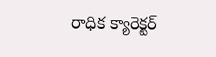రాధిక క్యారెక్టర్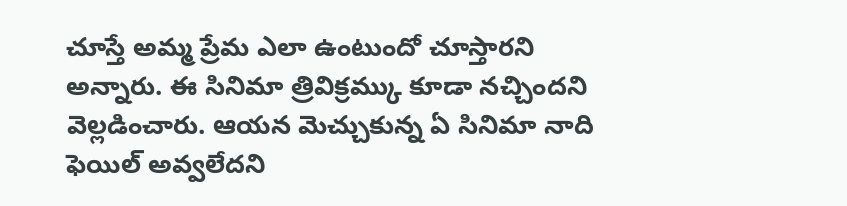చూస్తే అమ్మ ప్రేమ ఎలా ఉంటుందో చూస్తారని అన్నారు. ఈ సినిమా త్రివిక్రమ్కు కూడా నచ్చిందని వెల్లడించారు. ఆయన మెచ్చుకున్న ఏ సినిమా నాది ఫెయిల్ అవ్వలేదని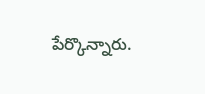పేర్కొన్నారు.